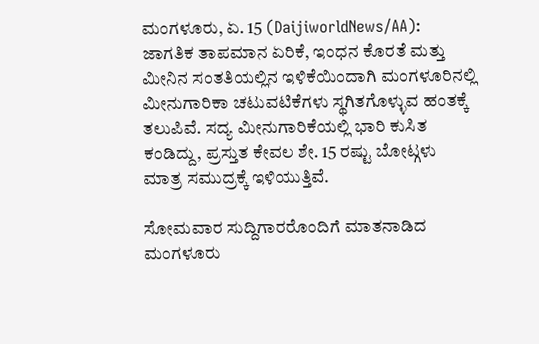ಮಂಗಳೂರು, ಏ. 15 (DaijiworldNews/AA): ಜಾಗತಿಕ ತಾಪಮಾನ ಏರಿಕೆ, ಇಂಧನ ಕೊರತೆ ಮತ್ತು ಮೀನಿನ ಸಂತತಿಯಲ್ಲಿನ ಇಳಿಕೆಯಿಂದಾಗಿ ಮಂಗಳೂರಿನಲ್ಲಿ ಮೀನುಗಾರಿಕಾ ಚಟುವಟಿಕೆಗಳು ಸ್ಥಗಿತಗೊಳ್ಳುವ ಹಂತಕ್ಕೆ ತಲುಪಿವೆ. ಸದ್ಯ ಮೀನುಗಾರಿಕೆಯಲ್ಲಿ ಭಾರಿ ಕುಸಿತ ಕಂಡಿದ್ದು, ಪ್ರಸ್ತುತ ಕೇವಲ ಶೇ. 15 ರಷ್ಟು ಬೋಟ್ಗಳು ಮಾತ್ರ ಸಮುದ್ರಕ್ಕೆ ಇಳಿಯುತ್ತಿವೆ.

ಸೋಮವಾರ ಸುದ್ದಿಗಾರರೊಂದಿಗೆ ಮಾತನಾಡಿದ ಮಂಗಳೂರು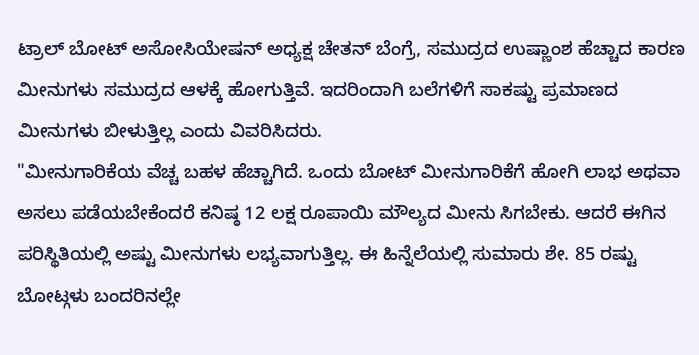ಟ್ರಾಲ್ ಬೋಟ್ ಅಸೋಸಿಯೇಷನ್ ಅಧ್ಯಕ್ಷ ಚೇತನ್ ಬೆಂಗ್ರೆ, ಸಮುದ್ರದ ಉಷ್ಣಾಂಶ ಹೆಚ್ಚಾದ ಕಾರಣ ಮೀನುಗಳು ಸಮುದ್ರದ ಆಳಕ್ಕೆ ಹೋಗುತ್ತಿವೆ. ಇದರಿಂದಾಗಿ ಬಲೆಗಳಿಗೆ ಸಾಕಷ್ಟು ಪ್ರಮಾಣದ ಮೀನುಗಳು ಬೀಳುತ್ತಿಲ್ಲ ಎಂದು ವಿವರಿಸಿದರು.
"ಮೀನುಗಾರಿಕೆಯ ವೆಚ್ಚ ಬಹಳ ಹೆಚ್ಚಾಗಿದೆ. ಒಂದು ಬೋಟ್ ಮೀನುಗಾರಿಕೆಗೆ ಹೋಗಿ ಲಾಭ ಅಥವಾ ಅಸಲು ಪಡೆಯಬೇಕೆಂದರೆ ಕನಿಷ್ಠ 12 ಲಕ್ಷ ರೂಪಾಯಿ ಮೌಲ್ಯದ ಮೀನು ಸಿಗಬೇಕು. ಆದರೆ ಈಗಿನ ಪರಿಸ್ಥಿತಿಯಲ್ಲಿ ಅಷ್ಟು ಮೀನುಗಳು ಲಭ್ಯವಾಗುತ್ತಿಲ್ಲ. ಈ ಹಿನ್ನೆಲೆಯಲ್ಲಿ ಸುಮಾರು ಶೇ. 85 ರಷ್ಟು ಬೋಟ್ಗಳು ಬಂದರಿನಲ್ಲೇ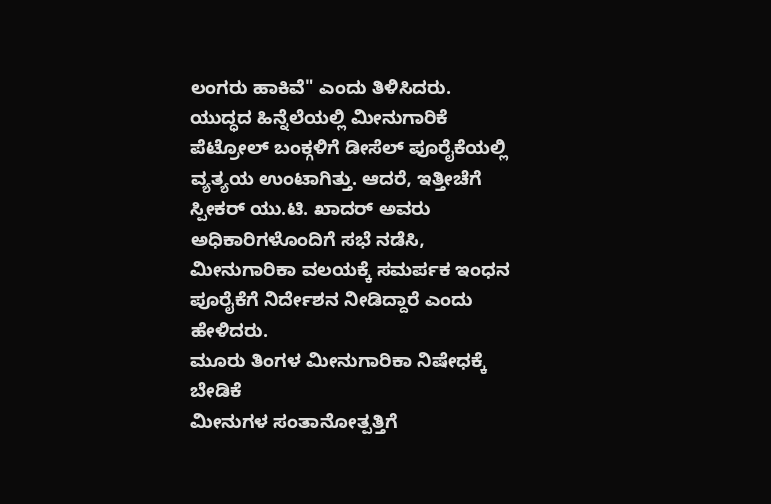ಲಂಗರು ಹಾಕಿವೆ" ಎಂದು ತಿಳಿಸಿದರು.
ಯುದ್ಧದ ಹಿನ್ನೆಲೆಯಲ್ಲಿ ಮೀನುಗಾರಿಕೆ ಪೆಟ್ರೋಲ್ ಬಂಕ್ಗಳಿಗೆ ಡೀಸೆಲ್ ಪೂರೈಕೆಯಲ್ಲಿ ವ್ಯತ್ಯಯ ಉಂಟಾಗಿತ್ತು. ಆದರೆ, ಇತ್ತೀಚೆಗೆ ಸ್ಪೀಕರ್ ಯು.ಟಿ. ಖಾದರ್ ಅವರು ಅಧಿಕಾರಿಗಳೊಂದಿಗೆ ಸಭೆ ನಡೆಸಿ, ಮೀನುಗಾರಿಕಾ ವಲಯಕ್ಕೆ ಸಮರ್ಪಕ ಇಂಧನ ಪೂರೈಕೆಗೆ ನಿರ್ದೇಶನ ನೀಡಿದ್ದಾರೆ ಎಂದು ಹೇಳಿದರು.
ಮೂರು ತಿಂಗಳ ಮೀನುಗಾರಿಕಾ ನಿಷೇಧಕ್ಕೆ ಬೇಡಿಕೆ
ಮೀನುಗಳ ಸಂತಾನೋತ್ಪತ್ತಿಗೆ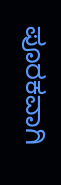ಪೂರಕವಾಗಿ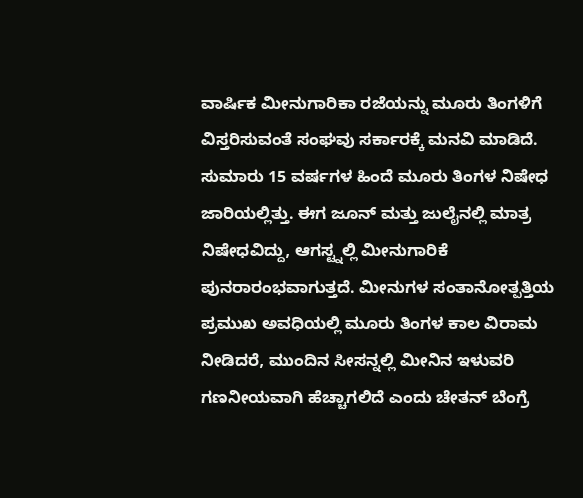ವಾರ್ಷಿಕ ಮೀನುಗಾರಿಕಾ ರಜೆಯನ್ನು ಮೂರು ತಿಂಗಳಿಗೆ ವಿಸ್ತರಿಸುವಂತೆ ಸಂಘವು ಸರ್ಕಾರಕ್ಕೆ ಮನವಿ ಮಾಡಿದೆ. ಸುಮಾರು 15 ವರ್ಷಗಳ ಹಿಂದೆ ಮೂರು ತಿಂಗಳ ನಿಷೇಧ ಜಾರಿಯಲ್ಲಿತ್ತು. ಈಗ ಜೂನ್ ಮತ್ತು ಜುಲೈನಲ್ಲಿ ಮಾತ್ರ ನಿಷೇಧವಿದ್ದು, ಆಗಸ್ಟ್ನಲ್ಲಿ ಮೀನುಗಾರಿಕೆ ಪುನರಾರಂಭವಾಗುತ್ತದೆ. ಮೀನುಗಳ ಸಂತಾನೋತ್ಪತ್ತಿಯ ಪ್ರಮುಖ ಅವಧಿಯಲ್ಲಿ ಮೂರು ತಿಂಗಳ ಕಾಲ ವಿರಾಮ ನೀಡಿದರೆ, ಮುಂದಿನ ಸೀಸನ್ನಲ್ಲಿ ಮೀನಿನ ಇಳುವರಿ ಗಣನೀಯವಾಗಿ ಹೆಚ್ಚಾಗಲಿದೆ ಎಂದು ಚೇತನ್ ಬೆಂಗ್ರೆ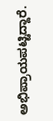ಅಭಿಪ್ರಾಯಪಟ್ಟಿದ್ದಾರೆ.